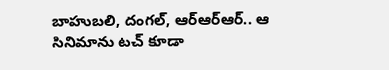బాహుబలి, దంగల్‌, ఆర్ఆర్ఆర్‌.. ఆ సినిమాను టచ్‌ కూడా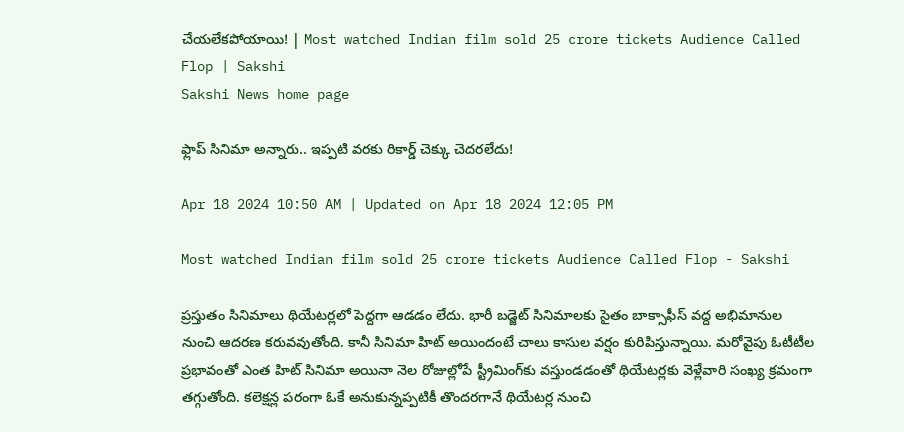చేయలేకపోయాయి! | Most watched Indian film sold 25 crore tickets Audience Called Flop | Sakshi
Sakshi News home page

ఫ్లాప్‌ సినిమా అన్నారు.. ఇప్పటి వరకు రికార్డ్‌ చెక్కు చెదరలేదు!

Apr 18 2024 10:50 AM | Updated on Apr 18 2024 12:05 PM

Most watched Indian film sold 25 crore tickets Audience Called Flop - Sakshi

ప్రస్తుతం సినిమాలు థియేటర్లలో పెద్దగా ఆడడం లేదు. భారీ బడ్జెట్ సినిమాలకు సైతం బాక్సాఫీస్ వద్ద అభిమానుల నుంచి ఆదరణ కరువవుతోంది. కానీ సినిమా హిట్‌ అయిందంటే చాలు కాసుల వర్షం కురిపిస్తున్నాయి. మరోవైపు ఓటీటీల ప్రభావంతో ఎంత హిట్‌ సినిమా అయినా నెల రోజుల్లోపే స్ట్రీమింగ్‌కు వస్తుండడంతో థియేటర్లకు వెళ్లేవారి సంఖ్య క్రమంగా తగ్గుతోంది. కలెక్షన్ల పరంగా ఓకే అనుకున్నప్పటికీ తొందరగానే థియేటర్ల నుంచి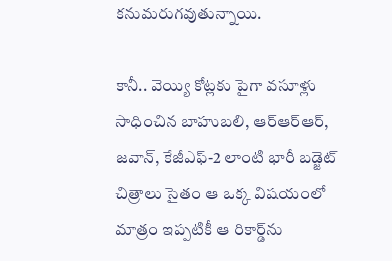కనుమరుగవుతున్నాయి.

కానీ.. వెయ్యి కోట్లకు పైగా వసూళ్లు సాధించిన బాహుబలి, ఆర్ఆర్ఆర్, జవాన్‌, కేజీఎఫ్‌-2 లాంటి భారీ బడ్జెట్ చిత్రాలు సైతం ఆ ఒక్క విషయంలో మాత్రం ఇప్పటికీ ఆ రికార్డ్‌ను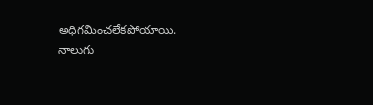అధిగమించలేకపోయాయి. నాలుగు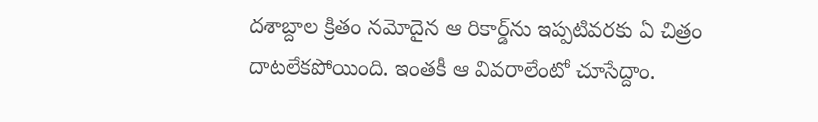దశాబ్దాల క్రితం నమోదైన ఆ రికార్డ్‌ను ఇప్పటివరకు ఏ చిత్రం దాటలేకపోయింది. ఇంతకీ ఆ వివరాలేంటో చూసేద్దాం.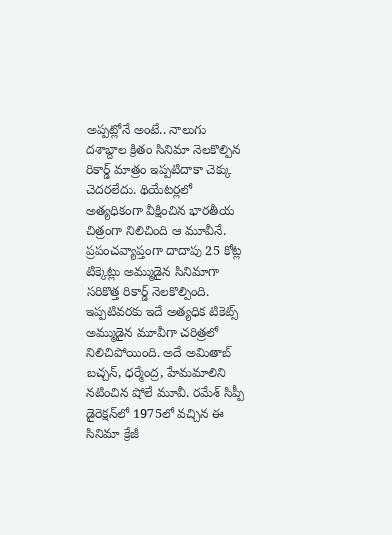అప్పట్లోనే అంటే.. నాలుగు దశాబ్దాల క్రితం సినిమా నెలకొల్పిన రికార్డ్ మాత్రం ఇప్పటిదాకా చెక్కు చెదరలేదు. థియేటర్లలో అత్యధికంగా వీక్షించిన భారతీయ చిత్రంగా నిలిచింది ఆ మూవీనే. ప్రపంచవ్యాప్తంగా దాదాపు 25 కోట్ల టిక్కెట్లు అమ్ముడైన సినిమాగా సరికొత్త రికార్డ్‌ నెలకొల్పింది. ఇప్పటివరకు ఇదే అత్యధిక టికెట్స్‌ అమ్ముడైన మూవీగా చరిత్రలో నిలిచిపోయింది. అదే అమితాబ్ బచ్చన్‌, ధర్మేంద్ర, హేమమాలిని నటించిన షోలే మూవీ. రమేశ్‌ సిప్పీ డైరెక్షన్‌లో 1975లో వచ్చిన ఈ సినిమా క్రేజీ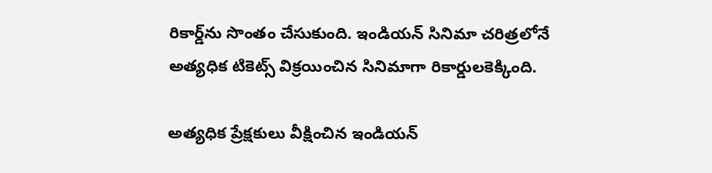రికార్డ్‌ను సొంతం చేసుకుంది. ఇండియన్ సినిమా చరిత్రలోనే అత్యధిక టికెట్స్‌ విక్రయించిన సినిమాగా రికార్డులకెక్కింది.

అత్యధిక ప్రేక్షకులు వీక్షించిన ఇండియన్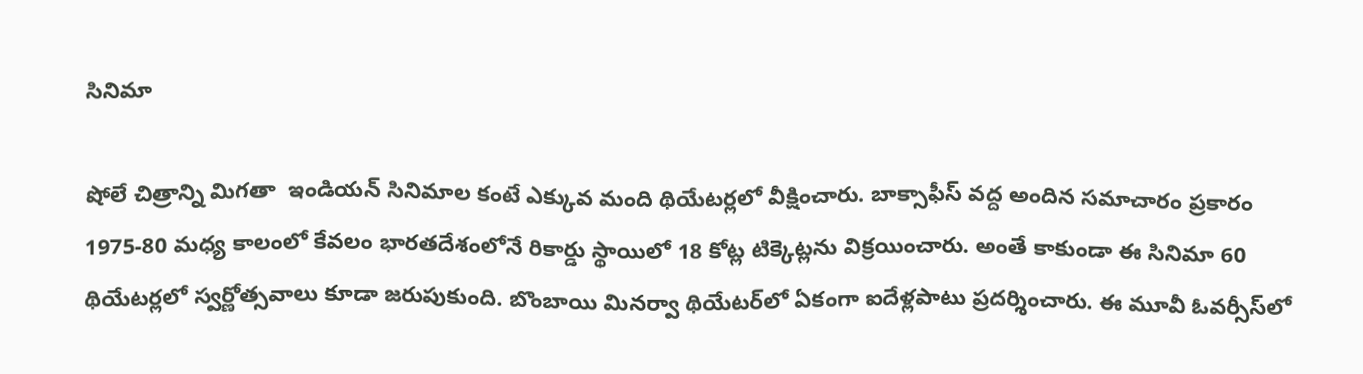సినిమా

షోలే చిత్రాన్ని మిగతా  ఇండియన్ సినిమాల కంటే ఎక్కువ మంది థియేటర్లలో వీక్షించారు. బాక్సాఫీస్ వద్ద అందిన సమాచారం ప్రకారం 1975-80 మధ్య కాలంలో కేవలం భారతదేశంలోనే రికార్డు స్థాయిలో 18 కోట్ల టిక్కెట్లను విక్రయించారు. అంతే కాకుండా ఈ సినిమా 60 థియేటర్లలో స్వర్ణోత్సవాలు కూడా జరుపుకుంది. బొంబాయి మినర్వా థియేటర్‌లో ఏకంగా ఐదేళ్లపాటు ప్రదర్శించారు. ఈ మూవీ ఓవర్సీస్‌లో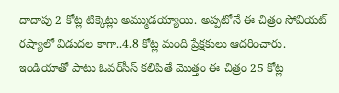దాదాపు 2 కోట్ల టిక్కెట్లు అమ్ముడయ్యాయి. అప్పటోనే ఈ చిత్రం సోవియట్ రష్యాలో విడుదల కాగా..4.8 కోట్ల మంది ప్రేక్షకులు ఆదరించారు. ఇండియాతో పాటు ఓవర్‌సీస్‌ కలిపితే మొత్తం ఈ చిత్రం 25 కోట్ల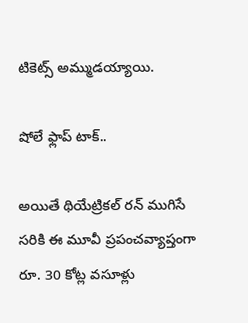టికెట్స్‌ అమ్ముడయ్యాయి.

షోలే ఫ్లాప్ టాక్..

అయితే థియేట్రికల్ రన్‌ ముగిసే సరికి ఈ మూవీ ప్రపంచవ్యాప్తంగా రూ. 30 కోట్ల వసూళ్లు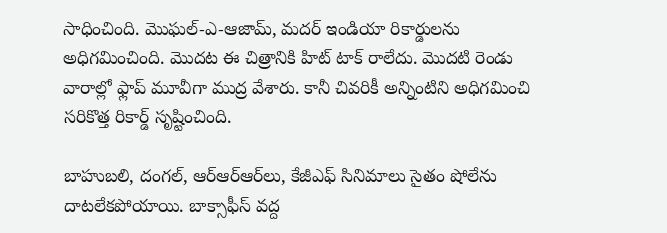సాధించింది. మొఘల్-ఎ-ఆజామ్, మదర్ ఇండియా రికార్డులను అధిగమించింది. మొదట ఈ చిత్రానికి హిట్‌ టాక్‌ రాలేదు. మొదటి రెండు వారాల్లో ఫ్లాప్‌ మూవీగా ముద్ర వేశారు. కానీ చివరికీ అన్నింటిని అధిగమించి సరికొత్త రికార్డ్ సృష్టించింది.

బాహుబలి, దంగల్‌, ఆర్‌ఆర్‌ఆర్‌లు, కేజీఎఫ్‌ సినిమాలు సైతం షోలేను దాటలేకపోయాయి. బాక్సాఫీస్ వద్ద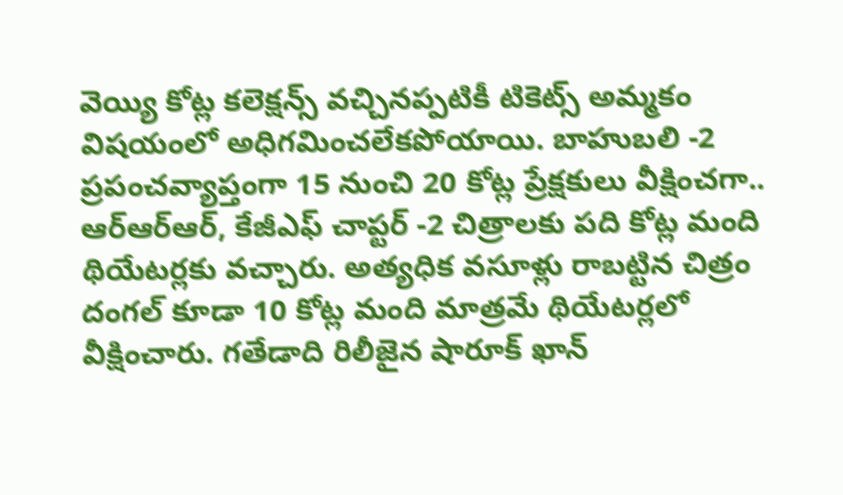వెయ్యి కోట్ల కలెక్షన్స్‌ వచ్చినప్పటికీ టికెట్స్‌ అమ్మకం విషయంలో అధిగమించలేకపోయాయి. బాహుబలి -2 ప్రపంచవ్యాప్తంగా 15 నుంచి 20 కోట్ల ప్రేక్షకులు వీక్షించగా.. ఆర్ఆర్ఆర్, కేజీఎఫ్‌ చాప్టర్ -2 చిత్రాలకు పది కోట్ల మంది థియేటర్లకు వచ్చారు. అత్యధిక వసూళ్లు రాబట్టిన చిత్రం దంగల్ కూడా 10 కోట్ల మంది మాత్రమే థియేటర్లలో వీక్షించారు. గతేడాది రిలీజైన షారూక్ ఖాన్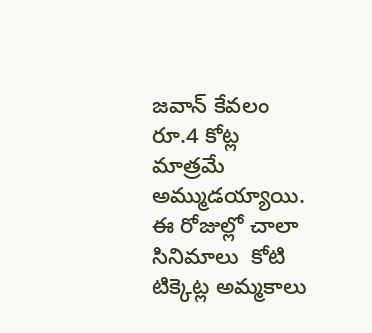జవాన్‌ కేవలం రూ.4 కోట్ల మాత్రమే అమ్ముడయ్యాయి. ఈ రోజుల్లో చాలా సినిమాలు  కోటి టిక్కెట్ల అమ్మకాలు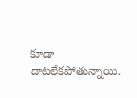కూడా దాటలేకపోతున్నాయి.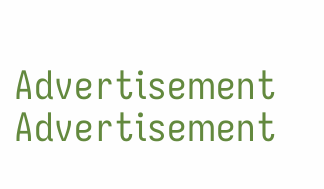Advertisement
Advertisement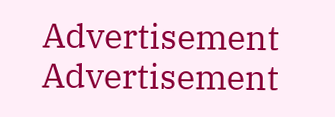Advertisement
Advertisement